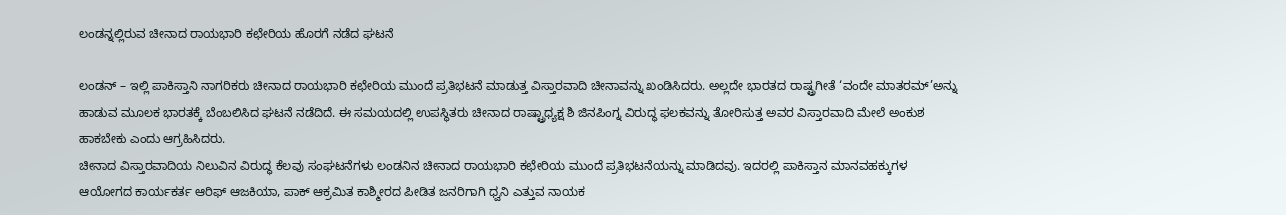ಲಂಡನ್ನಲ್ಲಿರುವ ಚೀನಾದ ರಾಯಭಾರಿ ಕಛೇರಿಯ ಹೊರಗೆ ನಡೆದ ಘಟನೆ

ಲಂಡನ್ – ಇಲ್ಲಿ ಪಾಕಿಸ್ತಾನಿ ನಾಗರಿಕರು ಚೀನಾದ ರಾಯಭಾರಿ ಕಛೇರಿಯ ಮುಂದೆ ಪ್ರತಿಭಟನೆ ಮಾಡುತ್ತ ವಿಸ್ತಾರವಾದಿ ಚೀನಾವನ್ನು ಖಂಡಿಸಿದರು. ಅಲ್ಲದೇ ಭಾರತದ ರಾಷ್ಟ್ರಗೀತೆ ‘ವಂದೇ ಮಾತರಮ್’ಅನ್ನು ಹಾಡುವ ಮೂಲಕ ಭಾರತಕ್ಕೆ ಬೆಂಬಲಿಸಿದ ಘಟನೆ ನಡೆದಿದೆ. ಈ ಸಮಯದಲ್ಲಿ ಉಪಸ್ಥಿತರು ಚೀನಾದ ರಾಷ್ಟ್ರಾಧ್ಯಕ್ಷ ಶಿ ಜಿನಪಿಂಗ್ನ ವಿರುದ್ಧ ಫಲಕವನ್ನು ತೋರಿಸುತ್ತ ಅವರ ವಿಸ್ತಾರವಾದಿ ಮೇಲೆ ಅಂಕುಶ ಹಾಕಬೇಕು ಎಂದು ಆಗ್ರಹಿಸಿದರು.
ಚೀನಾದ ವಿಸ್ತಾರವಾದಿಯ ನಿಲುವಿನ ವಿರುದ್ಧ ಕೆಲವು ಸಂಘಟನೆಗಳು ಲಂಡನಿನ ಚೀನಾದ ರಾಯಭಾರಿ ಕಛೇರಿಯ ಮುಂದೆ ಪ್ರತಿಭಟನೆಯನ್ನು ಮಾಡಿದವು. ಇದರಲ್ಲಿ ಪಾಕಿಸ್ತಾನ ಮಾನವಹಕ್ಕುಗಳ ಆಯೋಗದ ಕಾರ್ಯಕರ್ತ ಆರಿಫ್ ಆಜಕಿಯಾ, ಪಾಕ್ ಆಕ್ರಮಿತ ಕಾಶ್ಮೀರದ ಪೀಡಿತ ಜನರಿಗಾಗಿ ಧ್ವನಿ ಎತ್ತುವ ನಾಯಕ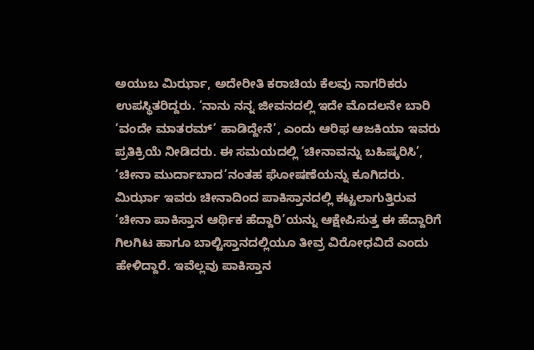ಅಯುಬ ಮಿರ್ಝಾ, ಅದೇರೀತಿ ಕರಾಚಿಯ ಕೆಲವು ನಾಗರಿಕರು ಉಪಸ್ಥಿತರಿದ್ದರು. ‘ನಾನು ನನ್ನ ಜೀವನದಲ್ಲಿ ಇದೇ ಮೊದಲನೇ ಬಾರಿ ‘ವಂದೇ ಮಾತರಮ್’ ಹಾಡಿದ್ದೇನೆ’, ಎಂದು ಆರಿಫ ಆಜಕಿಯಾ ಇವರು ಪ್ರತಿಕ್ರಿಯೆ ನೀಡಿದರು. ಈ ಸಮಯದಲ್ಲಿ ‘ಚೀನಾವನ್ನು ಬಹಿಷ್ಕರಿಸಿ’, ‘ಚೀನಾ ಮುರ್ದಾಬಾದ’ನಂತಹ ಘೋಷಣೆಯನ್ನು ಕೂಗಿದರು. ಮಿರ್ಝಾ ಇವರು ಚೀನಾದಿಂದ ಪಾಕಿಸ್ತಾನದಲ್ಲಿ ಕಟ್ಟಲಾಗುತ್ತಿರುವ ‘ಚೀನಾ ಪಾಕಿಸ್ತಾನ ಆರ್ಥಿಕ ಹೆದ್ದಾರಿ’ಯನ್ನು ಆಕ್ಷೇಪಿಸುತ್ತ ಈ ಹೆದ್ದಾರಿಗೆ ಗಿಲಗಿಟ ಹಾಗೂ ಬಾಲ್ಟಿಸ್ತಾನದಲ್ಲಿಯೂ ತೀವ್ರ ವಿರೋಧವಿದೆ ಎಂದು ಹೇಳಿದ್ದಾರೆ. ಇವೆಲ್ಲವು ಪಾಕಿಸ್ತಾನ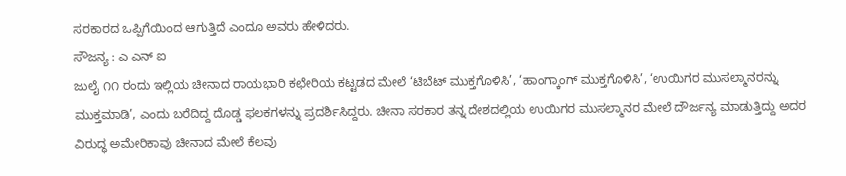ಸರಕಾರದ ಒಪ್ಪಿಗೆಯಿಂದ ಆಗುತ್ತಿದೆ ಎಂದೂ ಅವರು ಹೇಳಿದರು.
ಸೌಜನ್ಯ : ಎ ಎನ್ ಐ
ಜುಲೈ ೧೧ ರಂದು ಇಲ್ಲಿಯ ಚೀನಾದ ರಾಯಭಾರಿ ಕಛೇರಿಯ ಕಟ್ಟಡದ ಮೇಲೆ ‘ಟಿಬೆಟ್ ಮುಕ್ತಗೊಳಿಸಿ’, ‘ಹಾಂಗ್ಕಾಂಗ್ ಮುಕ್ತಗೊಳಿಸಿ’, ‘ಉಯಿಗರ ಮುಸಲ್ಮಾನರನ್ನು ಮುಕ್ತಮಾಡಿ’, ಎಂದು ಬರೆದಿದ್ದ ದೊಡ್ಡ ಫಲಕಗಳನ್ನು ಪ್ರದರ್ಶಿಸಿದ್ದರು. ಚೀನಾ ಸರಕಾರ ತನ್ನ ದೇಶದಲ್ಲಿಯ ಉಯಿಗರ ಮುಸಲ್ಮಾನರ ಮೇಲೆ ದೌರ್ಜನ್ಯ ಮಾಡುತ್ತಿದ್ದು ಅದರ ವಿರುದ್ಧ ಅಮೇರಿಕಾವು ಚೀನಾದ ಮೇಲೆ ಕೆಲವು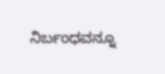ನಿರ್ಬಂಧವನ್ನೂ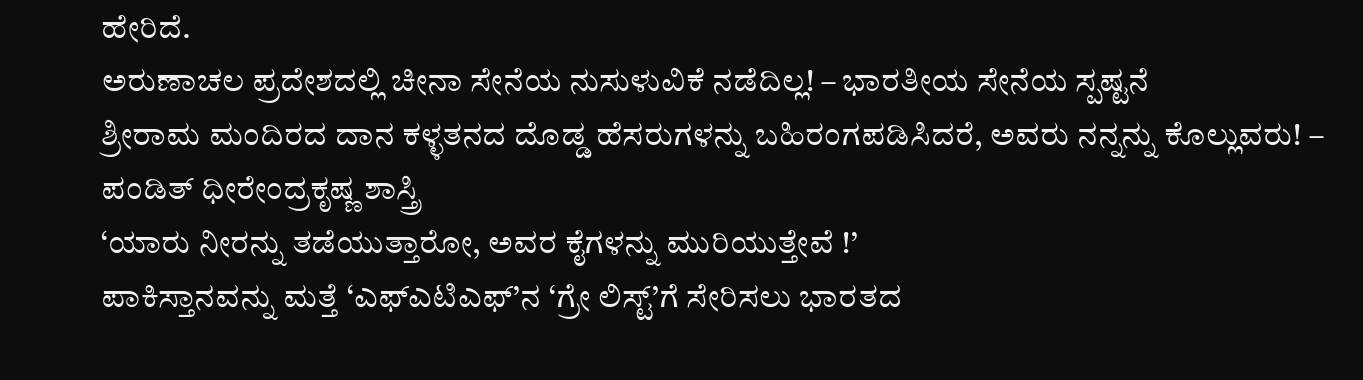ಹೇರಿದೆ.
ಅರುಣಾಚಲ ಪ್ರದೇಶದಲ್ಲಿ ಚೀನಾ ಸೇನೆಯ ನುಸುಳುವಿಕೆ ನಡೆದಿಲ್ಲ! – ಭಾರತೀಯ ಸೇನೆಯ ಸ್ಪಷ್ಟನೆ
ಶ್ರೀರಾಮ ಮಂದಿರದ ದಾನ ಕಳ್ಳತನದ ದೊಡ್ಡ ಹೆಸರುಗಳನ್ನು ಬಹಿರಂಗಪಡಿಸಿದರೆ, ಅವರು ನನ್ನನ್ನು ಕೊಲ್ಲುವರು! – ಪಂಡಿತ್ ಧೀರೇಂದ್ರಕೃಷ್ಣ ಶಾಸ್ತ್ರಿ
‘ಯಾರು ನೀರನ್ನು ತಡೆಯುತ್ತಾರೋ, ಅವರ ಕೈಗಳನ್ನು ಮುರಿಯುತ್ತೇವೆ !’
ಪಾಕಿಸ್ತಾನವನ್ನು ಮತ್ತೆ ‘ಎಫ್ಎಟಿಎಫ್’ನ ‘ಗ್ರೇ ಲಿಸ್ಟ್’ಗೆ ಸೇರಿಸಲು ಭಾರತದ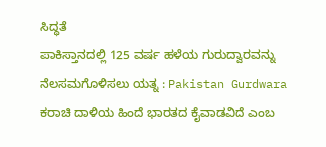ಸಿದ್ಧತೆ
ಪಾಕಿಸ್ತಾನದಲ್ಲಿ 125 ವರ್ಷ ಹಳೆಯ ಗುರುದ್ವಾರವನ್ನು ನೆಲಸಮಗೊಳಿಸಲು ಯತ್ನ : Pakistan Gurdwara
ಕರಾಚಿ ದಾಳಿಯ ಹಿಂದೆ ಭಾರತದ ಕೈವಾಡವಿದೆ ಎಂಬ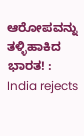ಆರೋಪವನ್ನು ತಳ್ಳಿಹಾಕಿದ ಭಾರತ! : India rejects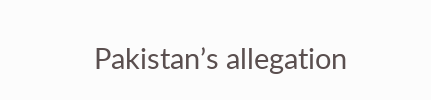Pakistan’s allegation